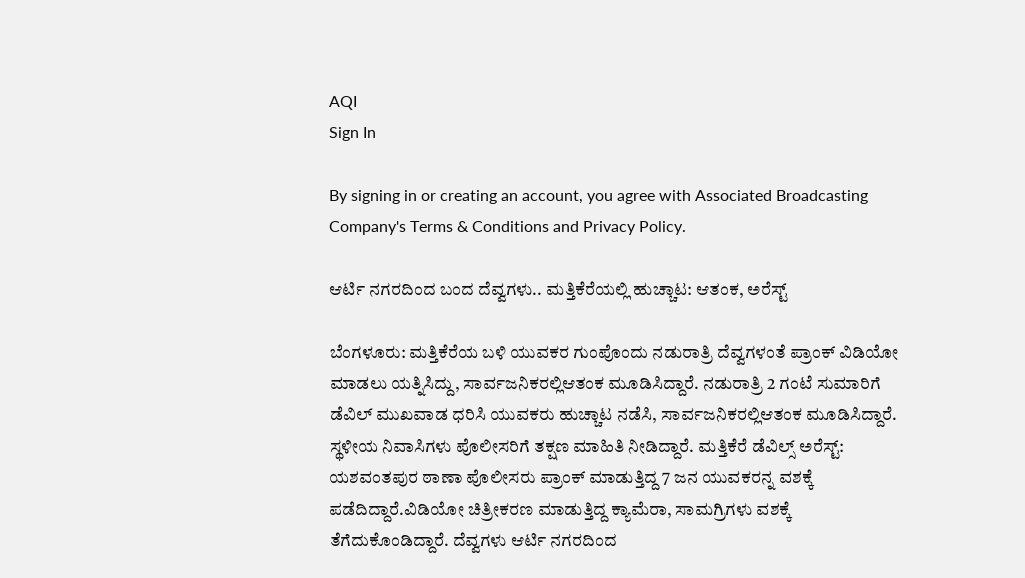AQI
Sign In

By signing in or creating an account, you agree with Associated Broadcasting Company's Terms & Conditions and Privacy Policy.

ಆರ್ಟಿ ನಗರದಿಂದ ಬಂದ ದೆವ್ವಗಳು.. ಮತ್ತಿಕೆರೆಯಲ್ಲಿ ಹುಚ್ಚಾಟ: ಆತಂಕ, ಅರೆಸ್ಟ್

ಬೆಂಗಳೂರು: ಮತ್ತಿಕೆರೆಯ ಬಳಿ ಯುವಕರ ಗುಂಪೊಂದು ನಡುರಾತ್ರಿ ದೆವ್ವಗಳಂತೆ ಪ್ರಾಂಕ್ ವಿಡಿಯೋ ಮಾಡಲು ಯತ್ನಿಸಿದ್ದು, ಸಾರ್ವಜನಿಕರಲ್ಲಿಆತಂಕ ಮೂಡಿಸಿದ್ದಾರೆ. ನಡುರಾತ್ರಿ 2 ಗಂಟೆ ಸುಮಾರಿಗೆ ಡೆವಿಲ್ ಮುಖವಾಡ ಧರಿಸಿ ಯುವಕರು ಹುಚ್ಚಾಟ ನಡೆಸಿ, ಸಾರ್ವಜನಿಕರಲ್ಲಿಆತಂಕ ಮೂಡಿಸಿದ್ದಾರೆ. ಸ್ಥಳೀಯ ನಿವಾಸಿಗಳು ಪೊಲೀಸರಿಗೆ ತಕ್ಷಣ ಮಾಹಿತಿ ನೀಡಿದ್ದಾರೆ. ಮತ್ತಿಕೆರೆ ಡೆವಿಲ್ಸ್ ಅರೆಸ್ಟ್: ಯಶವಂತಪುರ ಠಾಣಾ ಪೊಲೀಸರು ಪ್ರಾಂಕ್ ಮಾಡುತ್ತಿದ್ದ 7 ಜನ ಯುವಕರನ್ನ ವಶಕ್ಕೆ ಪಡೆದಿದ್ದಾರೆ.ವಿಡಿಯೋ ಚಿತ್ರೀಕರಣ ಮಾಡುತ್ತಿದ್ದ ಕ್ಯಾಮೆರಾ, ಸಾಮಗ್ರಿಗಳು ವಶಕ್ಕೆ ತೆಗೆದುಕೊಂಡಿದ್ದಾರೆ. ದೆವ್ವಗಳು ಆರ್ಟಿ ನಗರದಿಂದ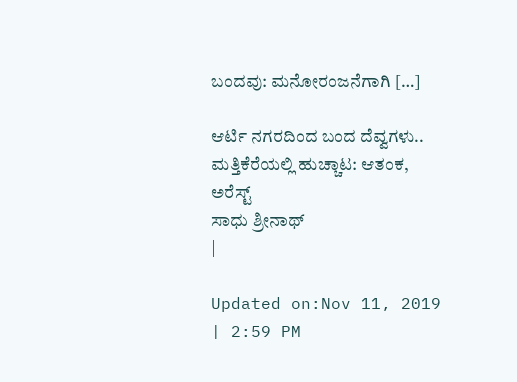ಬಂದವು: ಮನೋರಂಜನೆಗಾಗಿ […]

ಆರ್ಟಿ ನಗರದಿಂದ ಬಂದ ದೆವ್ವಗಳು.. ಮತ್ತಿಕೆರೆಯಲ್ಲಿ ಹುಚ್ಚಾಟ: ಆತಂಕ, ಅರೆಸ್ಟ್
ಸಾಧು ಶ್ರೀನಾಥ್
|

Updated on:Nov 11, 2019 | 2:59 PM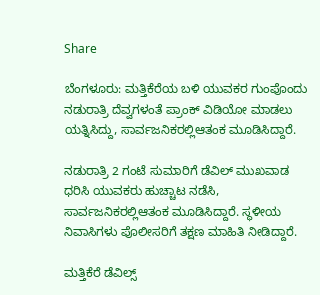Share

ಬೆಂಗಳೂರು: ಮತ್ತಿಕೆರೆಯ ಬಳಿ ಯುವಕರ ಗುಂಪೊಂದು ನಡುರಾತ್ರಿ ದೆವ್ವಗಳಂತೆ ಪ್ರಾಂಕ್ ವಿಡಿಯೋ ಮಾಡಲು ಯತ್ನಿಸಿದ್ದು, ಸಾರ್ವಜನಿಕರಲ್ಲಿಆತಂಕ ಮೂಡಿಸಿದ್ದಾರೆ.

ನಡುರಾತ್ರಿ 2 ಗಂಟೆ ಸುಮಾರಿಗೆ ಡೆವಿಲ್ ಮುಖವಾಡ ಧರಿಸಿ ಯುವಕರು ಹುಚ್ಚಾಟ ನಡೆಸಿ, ಸಾರ್ವಜನಿಕರಲ್ಲಿಆತಂಕ ಮೂಡಿಸಿದ್ದಾರೆ. ಸ್ಥಳೀಯ ನಿವಾಸಿಗಳು ಪೊಲೀಸರಿಗೆ ತಕ್ಷಣ ಮಾಹಿತಿ ನೀಡಿದ್ದಾರೆ.

ಮತ್ತಿಕೆರೆ ಡೆವಿಲ್ಸ್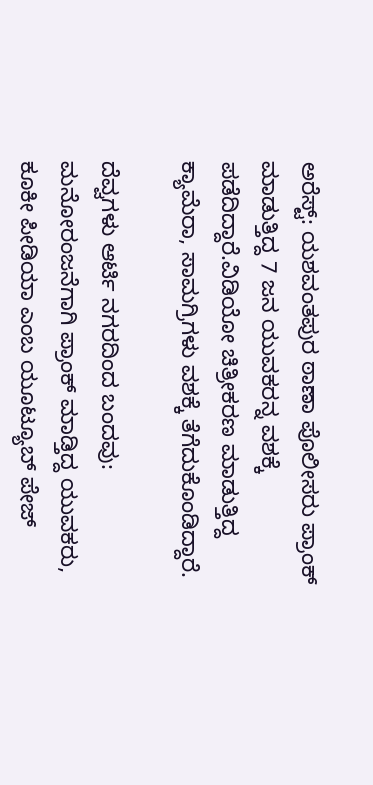ಅರೆಸ್ಟ್: ಯಶವಂತಪುರ ಠಾಣಾ ಪೊಲೀಸರು ಪ್ರಾಂಕ್ ಮಾಡುತ್ತಿದ್ದ 7 ಜನ ಯುವಕರನ್ನ ವಶಕ್ಕೆ ಪಡೆದಿದ್ದಾರೆ.ವಿಡಿಯೋ ಚಿತ್ರೀಕರಣ ಮಾಡುತ್ತಿದ್ದ ಕ್ಯಾಮೆರಾ, ಸಾಮಗ್ರಿಗಳು ವಶಕ್ಕೆ ತೆಗೆದುಕೊಂಡಿದ್ದಾರೆ.

ದೆವ್ವಗಳು ಆರ್ಟಿ ನಗರದಿಂದ ಬಂದವು: ಮನೋರಂಜನೆಗಾಗಿ ಪ್ರಾಂಕ್ ಮಾಡ್ತಿದ್ದ ಯುವಕರು, ಕೂಕೀ ಪೀಡಿಯಾ ಎಂಬ ಯೂಟ್ಯೂಬ್ ಪೇಜ್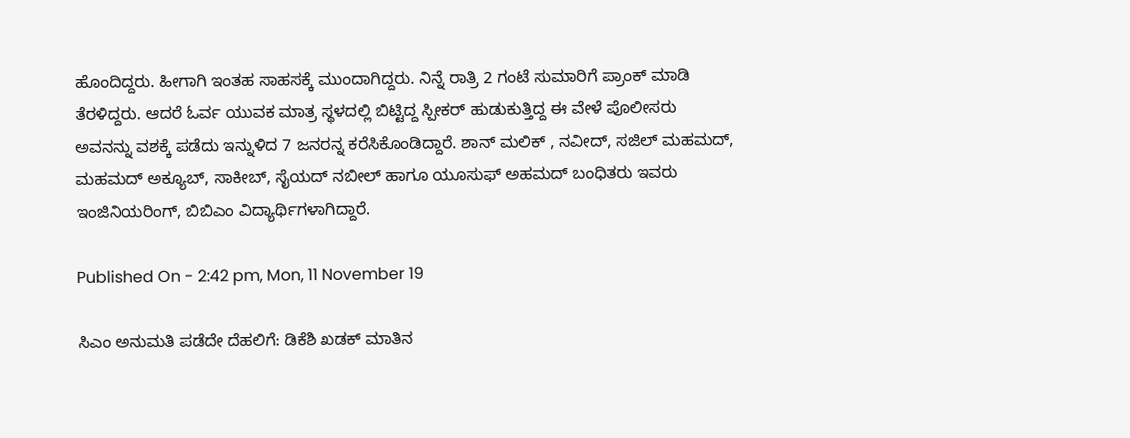ಹೊಂದಿದ್ದರು. ಹೀಗಾಗಿ ಇಂತಹ ಸಾಹಸಕ್ಕೆ ಮುಂದಾಗಿದ್ದರು. ನಿನ್ನೆ ರಾತ್ರಿ 2 ಗಂಟೆ ಸುಮಾರಿಗೆ ಪ್ರಾಂಕ್ ಮಾಡಿ ತೆರಳಿದ್ದರು. ಆದರೆ ಓರ್ವ ಯುವಕ ಮಾತ್ರ ಸ್ಥಳದಲ್ಲಿ ಬಿಟ್ಟಿದ್ದ ಸ್ಪೀಕರ್ ಹುಡುಕುತ್ತಿದ್ದ ಈ ವೇಳೆ ಪೊಲೀಸರು ಅವನನ್ನು ವಶಕ್ಕೆ ಪಡೆದು ಇನ್ನುಳಿದ 7 ಜನರನ್ನ ಕರೆಸಿಕೊಂಡಿದ್ದಾರೆ. ಶಾನ್ ಮಲಿಕ್ , ನವೀದ್, ಸಜಿಲ್ ಮಹಮದ್, ಮಹಮದ್ ಅಕ್ಯೂಬ್, ಸಾಕೀಬ್, ಸೈಯದ್ ನಬೀಲ್ ಹಾಗೂ ಯೂಸುಫ್ ಅಹಮದ್ ಬಂಧಿತರು ಇವರು ಇಂಜಿನಿಯರಿಂಗ್, ಬಿಬಿಎಂ ವಿದ್ಯಾರ್ಥಿಗಳಾಗಿದ್ದಾರೆ.

Published On - 2:42 pm, Mon, 11 November 19

ಸಿಎಂ ಅನುಮತಿ ಪಡೆದೇ ದೆಹಲಿಗೆ: ಡಿಕೆಶಿ ಖಡಕ್ ಮಾತಿನ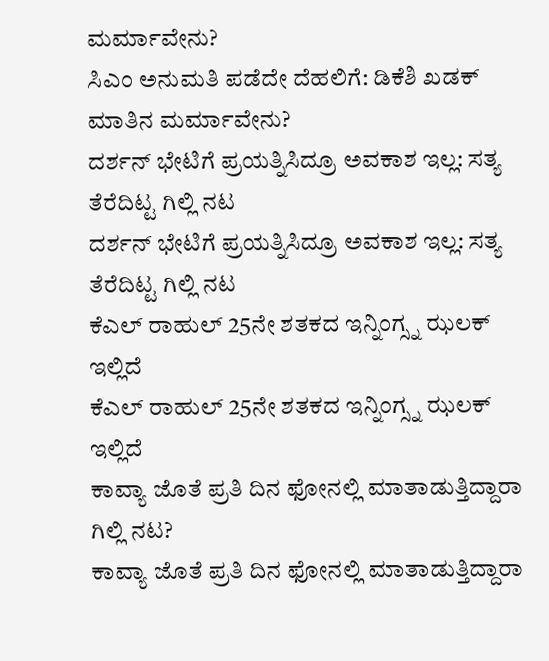ಮರ್ಮಾವೇನು?
ಸಿಎಂ ಅನುಮತಿ ಪಡೆದೇ ದೆಹಲಿಗೆ: ಡಿಕೆಶಿ ಖಡಕ್ ಮಾತಿನ ಮರ್ಮಾವೇನು?
ದರ್ಶನ್ ಭೇಟಿಗೆ ಪ್ರಯತ್ನಿಸಿದ್ರೂ ಅವಕಾಶ ಇಲ್ಲ: ಸತ್ಯ ತೆರೆದಿಟ್ಟ ಗಿಲ್ಲಿ ನಟ
ದರ್ಶನ್ ಭೇಟಿಗೆ ಪ್ರಯತ್ನಿಸಿದ್ರೂ ಅವಕಾಶ ಇಲ್ಲ: ಸತ್ಯ ತೆರೆದಿಟ್ಟ ಗಿಲ್ಲಿ ನಟ
ಕೆಎಲ್ ರಾಹುಲ್ 25ನೇ ಶತಕದ ಇನ್ನಿಂಗ್ಸ್ನ ಝಲಕ್ ಇಲ್ಲಿದೆ
ಕೆಎಲ್ ರಾಹುಲ್ 25ನೇ ಶತಕದ ಇನ್ನಿಂಗ್ಸ್ನ ಝಲಕ್ ಇಲ್ಲಿದೆ
ಕಾವ್ಯಾ ಜೊತೆ ಪ್ರತಿ ದಿನ ಫೋನಲ್ಲಿ ಮಾತಾಡುತ್ತಿದ್ದಾರಾ ಗಿಲ್ಲಿ ನಟ?
ಕಾವ್ಯಾ ಜೊತೆ ಪ್ರತಿ ದಿನ ಫೋನಲ್ಲಿ ಮಾತಾಡುತ್ತಿದ್ದಾರಾ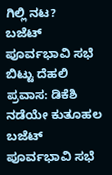ಗಿಲ್ಲಿ ನಟ?
ಬಜೆಟ್ ಪೂರ್ವಭಾವಿ ಸಭೆ ಬಿಟ್ಟು ದೆಹಲಿ ಪ್ರವಾಸ: ಡಿಕೆಶಿ ನಡೆಯೇ ಕುತೂಹಲ
ಬಜೆಟ್ ಪೂರ್ವಭಾವಿ ಸಭೆ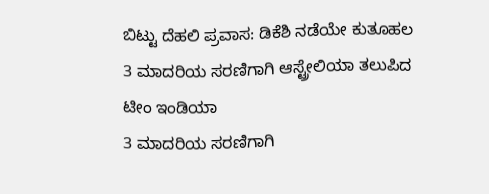ಬಿಟ್ಟು ದೆಹಲಿ ಪ್ರವಾಸ: ಡಿಕೆಶಿ ನಡೆಯೇ ಕುತೂಹಲ
3 ಮಾದರಿಯ ಸರಣಿಗಾಗಿ ಆಸ್ಟ್ರೇಲಿಯಾ ತಲುಪಿದ ಟೀಂ ಇಂಡಿಯಾ
3 ಮಾದರಿಯ ಸರಣಿಗಾಗಿ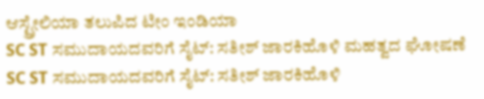ಆಸ್ಟ್ರೇಲಿಯಾ ತಲುಪಿದ ಟೀಂ ಇಂಡಿಯಾ
SC ST ಸಮುದಾಯದವರಿಗೆ ಸೈಟ್: ಸತೀಶ್ ಜಾರಕಿಹೊಳಿ ಮಹತ್ವದ ಘೋಷಣೆ
SC ST ಸಮುದಾಯದವರಿಗೆ ಸೈಟ್: ಸತೀಶ್ ಜಾರಕಿಹೊಳಿ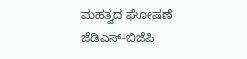ಮಹತ್ವದ ಘೋಷಣೆ
ಜೆಡಿಎಸ್-ಬಿಜೆಪಿ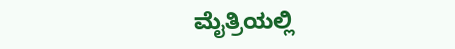ಮೈತ್ರಿಯಲ್ಲಿ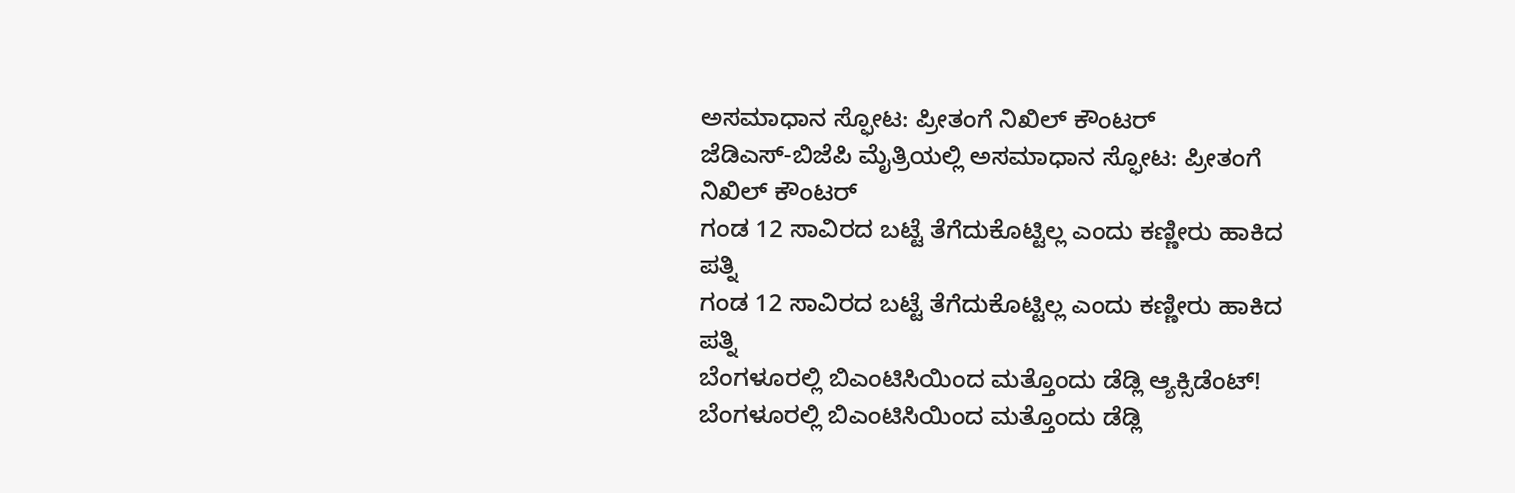ಅಸಮಾಧಾನ ಸ್ಫೋಟ: ಪ್ರೀತಂಗೆ ನಿಖಿಲ್ ಕೌಂಟರ್
ಜೆಡಿಎಸ್-ಬಿಜೆಪಿ ಮೈತ್ರಿಯಲ್ಲಿ ಅಸಮಾಧಾನ ಸ್ಫೋಟ: ಪ್ರೀತಂಗೆ ನಿಖಿಲ್ ಕೌಂಟರ್
ಗಂಡ 12 ಸಾವಿರದ ಬಟ್ಟೆ ತೆಗೆದುಕೊಟ್ಟಿಲ್ಲ ಎಂದು ಕಣ್ಣೀರು ಹಾಕಿದ ಪತ್ನಿ
ಗಂಡ 12 ಸಾವಿರದ ಬಟ್ಟೆ ತೆಗೆದುಕೊಟ್ಟಿಲ್ಲ ಎಂದು ಕಣ್ಣೀರು ಹಾಕಿದ ಪತ್ನಿ
ಬೆಂಗಳೂರಲ್ಲಿ ಬಿಎಂಟಿಸಿಯಿಂದ ಮತ್ತೊಂದು ಡೆಡ್ಲಿ ಆ್ಯಕ್ಸಿಡೆಂಟ್!
ಬೆಂಗಳೂರಲ್ಲಿ ಬಿಎಂಟಿಸಿಯಿಂದ ಮತ್ತೊಂದು ಡೆಡ್ಲಿ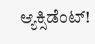ಆ್ಯಕ್ಸಿಡೆಂಟ್!